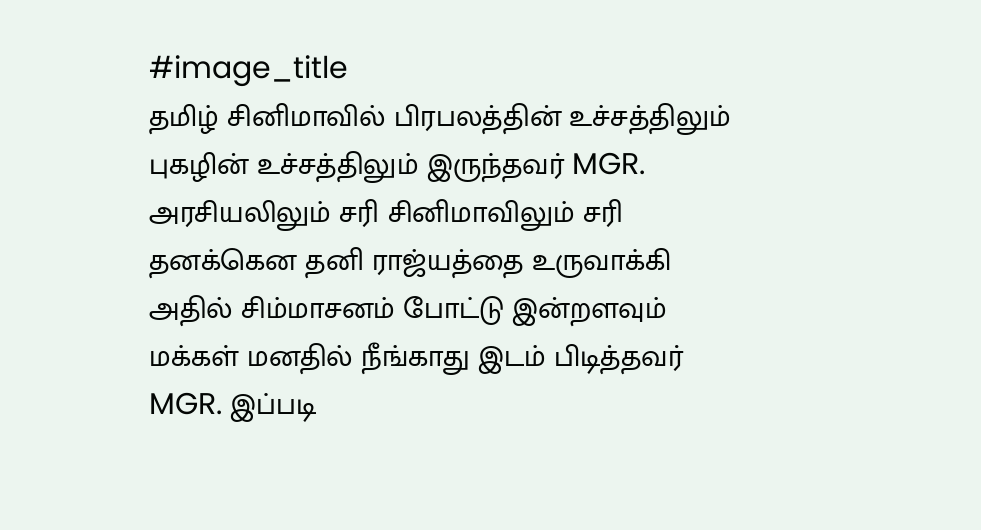#image_title
தமிழ் சினிமாவில் பிரபலத்தின் உச்சத்திலும் புகழின் உச்சத்திலும் இருந்தவர் MGR. அரசியலிலும் சரி சினிமாவிலும் சரி தனக்கென தனி ராஜ்யத்தை உருவாக்கி அதில் சிம்மாசனம் போட்டு இன்றளவும் மக்கள் மனதில் நீங்காது இடம் பிடித்தவர் MGR. இப்படி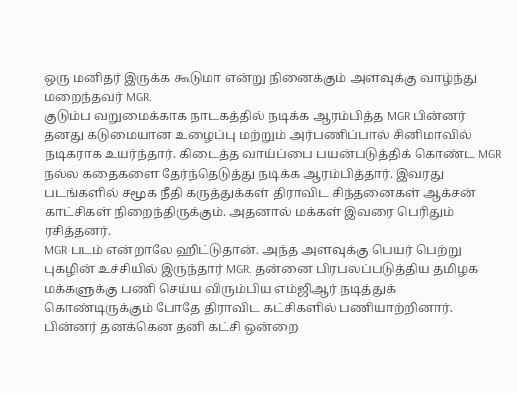ஒரு மனிதர் இருக்க கூடுமா என்று நினைக்கும் அளவுக்கு வாழ்ந்து மறைந்தவர் MGR.
குடும்ப வறுமைக்காக நாடகத்தில் நடிக்க ஆரம்பித்த MGR பின்னர் தனது கடுமையான உழைப்பு மற்றும் அர்பணிப்பால் சினிமாவில் நடிகராக உயர்ந்தார். கிடைத்த வாய்ப்பை பயன்படுத்திக் கொண்ட MGR நல்ல கதைகளை தேர்ந்தெடுத்து நடிக்க ஆரம்பித்தார். இவரது படங்களில் சமூக நீதி கருத்துக்கள் திராவிட சிந்தனைகள் ஆக்சன் காட்சிகள் நிறைந்திருக்கும். அதனால் மக்கள் இவரை பெரிதும் ரசித்தனர்.
MGR படம் என்றாலே ஹிட்டுதான். அந்த அளவுக்கு பெயர் பெற்று புகழின் உச்சியில் இருந்தார் MGR. தன்னை பிரபலப்படுத்திய தமிழக மக்களுக்கு பணி செய்ய விரும்பிய எம்ஜிஆர் நடித்துக் கொண்டிருக்கும் போதே திராவிட கட்சிகளில் பணியாற்றினார்.
பின்னர் தனக்கென தனி கட்சி ஒன்றை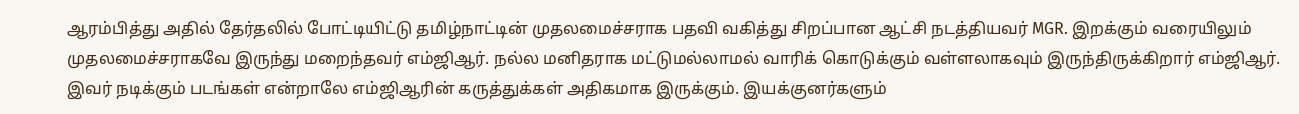ஆரம்பித்து அதில் தேர்தலில் போட்டியிட்டு தமிழ்நாட்டின் முதலமைச்சராக பதவி வகித்து சிறப்பான ஆட்சி நடத்தியவர் MGR. இறக்கும் வரையிலும் முதலமைச்சராகவே இருந்து மறைந்தவர் எம்ஜிஆர். நல்ல மனிதராக மட்டுமல்லாமல் வாரிக் கொடுக்கும் வள்ளலாகவும் இருந்திருக்கிறார் எம்ஜிஆர். இவர் நடிக்கும் படங்கள் என்றாலே எம்ஜிஆரின் கருத்துக்கள் அதிகமாக இருக்கும். இயக்குனர்களும்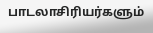பாடலாசிரியர்களும்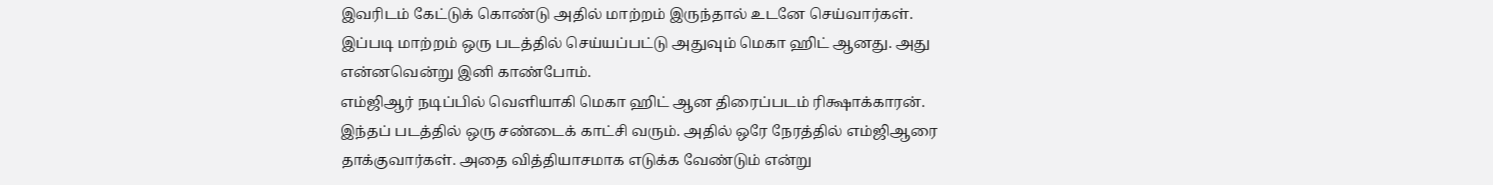இவரிடம் கேட்டுக் கொண்டு அதில் மாற்றம் இருந்தால் உடனே செய்வார்கள். இப்படி மாற்றம் ஒரு படத்தில் செய்யப்பட்டு அதுவும் மெகா ஹிட் ஆனது. அது என்னவென்று இனி காண்போம்.
எம்ஜிஆர் நடிப்பில் வெளியாகி மெகா ஹிட் ஆன திரைப்படம் ரிக்ஷாக்காரன். இந்தப் படத்தில் ஒரு சண்டைக் காட்சி வரும். அதில் ஒரே நேரத்தில் எம்ஜிஆரை தாக்குவார்கள். அதை வித்தியாசமாக எடுக்க வேண்டும் என்று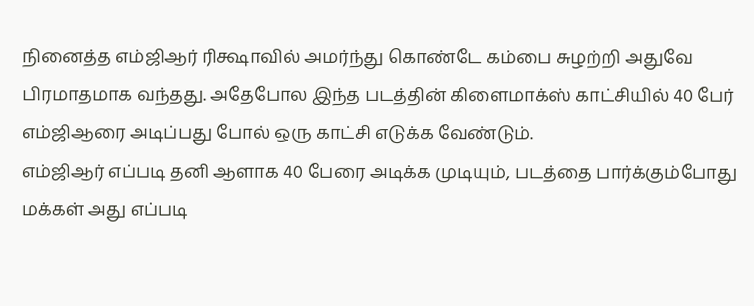நினைத்த எம்ஜிஆர் ரிக்ஷாவில் அமர்ந்து கொண்டே கம்பை சுழற்றி அதுவே பிரமாதமாக வந்தது. அதேபோல இந்த படத்தின் கிளைமாக்ஸ் காட்சியில் 40 பேர் எம்ஜிஆரை அடிப்பது போல் ஒரு காட்சி எடுக்க வேண்டும்.
எம்ஜிஆர் எப்படி தனி ஆளாக 40 பேரை அடிக்க முடியும், படத்தை பார்க்கும்போது மக்கள் அது எப்படி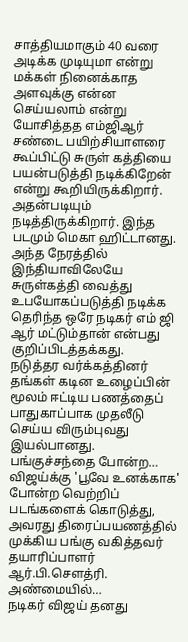சாத்தியமாகும் 40 வரை அடிக்க முடியுமா என்று மக்கள் நினைக்காத அளவுக்கு என்ன செய்யலாம் என்று யோசித்தத எம்ஜிஆர் சண்டை பயிற்சியாளரை கூப்பிட்டு சுருள் கத்தியை பயன்படுத்தி நடிக்கிறேன் என்று கூறியிருக்கிறார். அதன்படியும் நடித்திருக்கிறார். இந்த படமும் மெகா ஹிட்டானது. அந்த நேரத்தில் இந்தியாவிலேயே சுருள்கத்தி வைத்து உபயோகப்படுத்தி நடிக்க தெரிந்த ஒரே நடிகர் எம் ஜி ஆர் மட்டும்தான் என்பது குறிப்பிடத்தக்கது.
நடுத்தர வர்க்கத்தினர் தங்கள் கடின உழைப்பின் மூலம் ஈட்டிய பணத்தைப் பாதுகாப்பாக முதலீடு செய்ய விரும்புவது இயல்பானது. பங்குச்சந்தை போன்ற…
விஜய்க்கு 'பூவே உனக்காக' போன்ற வெற்றிப் படங்களைக் கொடுத்து, அவரது திரைப்பயணத்தில் முக்கிய பங்கு வகித்தவர் தயாரிப்பாளர் ஆர்.பி.சௌத்ரி. அண்மையில்…
நடிகர் விஜய் தனது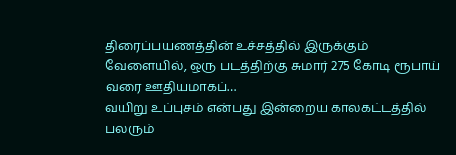திரைப்பயணத்தின் உச்சத்தில் இருக்கும் வேளையில், ஒரு படத்திற்கு சுமார் 275 கோடி ரூபாய் வரை ஊதியமாகப்…
வயிறு உப்புசம் என்பது இன்றைய காலகட்டத்தில் பலரும்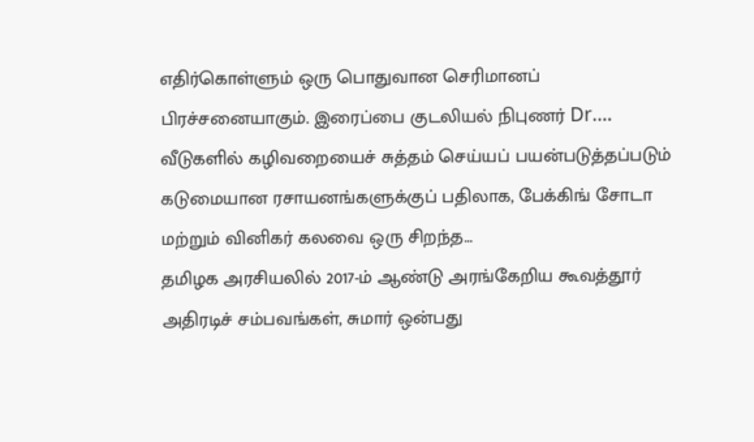எதிர்கொள்ளும் ஒரு பொதுவான செரிமானப் பிரச்சனையாகும். இரைப்பை குடலியல் நிபுணர் Dr.…
வீடுகளில் கழிவறையைச் சுத்தம் செய்யப் பயன்படுத்தப்படும் கடுமையான ரசாயனங்களுக்குப் பதிலாக, பேக்கிங் சோடா மற்றும் வினிகர் கலவை ஒரு சிறந்த…
தமிழக அரசியலில் 2017-ம் ஆண்டு அரங்கேறிய கூவத்தூர் அதிரடிச் சம்பவங்கள், சுமார் ஒன்பது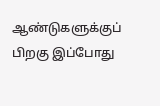ஆண்டுகளுக்குப் பிறகு இப்போது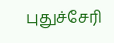புதுச்சேரி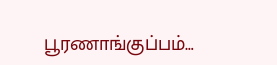பூரணாங்குப்பம்…